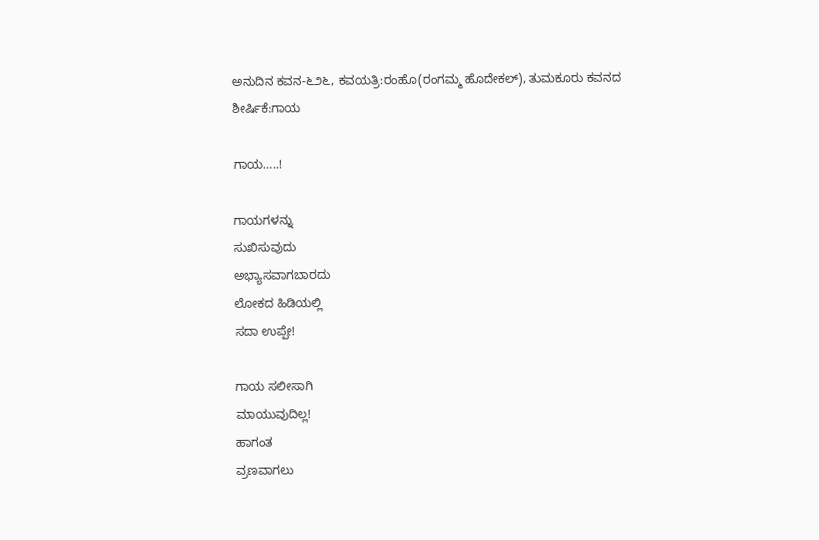ಅನುದಿನ ಕವನ-೬೨೬, ಕವಯತ್ರಿ:ರಂಹೊ(ರಂಗಮ್ಮ ಹೊದೇಕಲ್), ತುಮಕೂರು ಕವನದ ಶೀರ್ಷಿಕೆ:ಗಾಯ

ಗಾಯ…..!

ಗಾಯಗಳನ್ನು
ಸುಖಿಸುವುದು
ಅಭ್ಯಾಸವಾಗಬಾರದು
ಲೋಕದ ಹಿಡಿಯಲ್ಲಿ
ಸದಾ ಉಪ್ಪೇ!

ಗಾಯ ಸಲೀಸಾಗಿ
ಮಾಯುವುದಿಲ್ಲ!
ಹಾಗಂತ
ವ್ರಣವಾಗಲು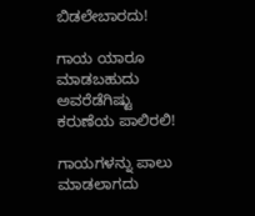ಬಿಡಲೇಬಾರದು!

ಗಾಯ ಯಾರೂ
ಮಾಡಬಹುದು
ಅವರೆಡೆಗಿಷ್ಟು
ಕರುಣೆಯ ಪಾಲಿರಲಿ!

ಗಾಯಗಳನ್ನು ಪಾಲು
ಮಾಡಲಾಗದು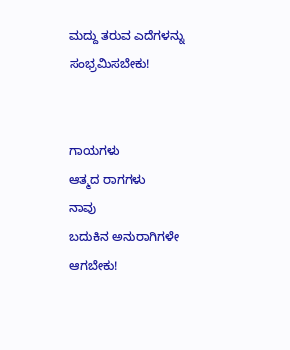ಮದ್ದು ತರುವ ಎದೆಗಳನ್ನು
ಸಂಭ್ರಮಿಸಬೇಕು!


ಗಾಯಗಳು
ಆತ್ಮದ ರಾಗಗಳು
ನಾವು
ಬದುಕಿನ ಅನುರಾಗಿಗಳೇ ಆಗಬೇಕು!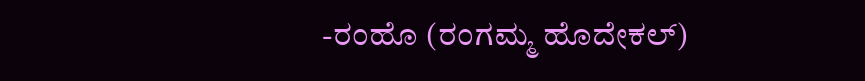-ರಂಹೊ (ರಂಗಮ್ಮ ಹೊದೇಕಲ್)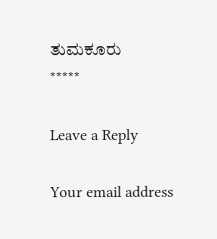ತುಮಕೂರು
*****

Leave a Reply

Your email address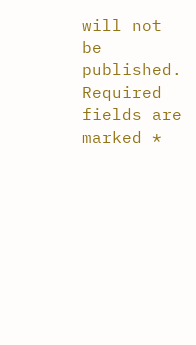will not be published. Required fields are marked *